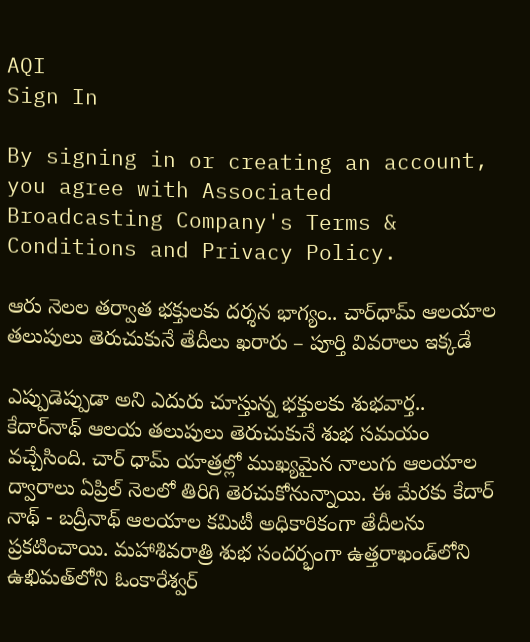AQI
Sign In

By signing in or creating an account, you agree with Associated Broadcasting Company's Terms & Conditions and Privacy Policy.

ఆరు నెలల తర్వాత భక్తులకు దర్శన భాగ్యం.. చార్‌ధామ్ ఆలయాల తలుపులు తెరుచుకునే తేదీలు ఖరారు – పూర్తి వివరాలు ఇక్కడే

ఎప్పుడెప్పుడా అని ఎదురు చూస్తున్న భక్తులకు శుభవార్త.. కేదార్‌నాథ్‌ ఆలయ తలుపులు తెరుచుకునే శుభ సమయం వచ్చేసింది. చార్ ధామ్ యాత్రల్లో ముఖ్యమైన నాలుగు ఆలయాల ద్వారాలు ఏప్రిల్ నెలలో తిరిగి తెరచుకోనున్నాయి. ఈ మేరకు కేదార్ నాథ్ - బద్రీనాథ్ ఆలయాల కమిటీ అధికారికంగా తేదీలను ప్రకటించాయి. మహాశివరాత్రి శుభ సందర్భంగా ఉత్తరాఖండ్‌లోని ఉఖిమత్‌లోని ఓంకారేశ్వర్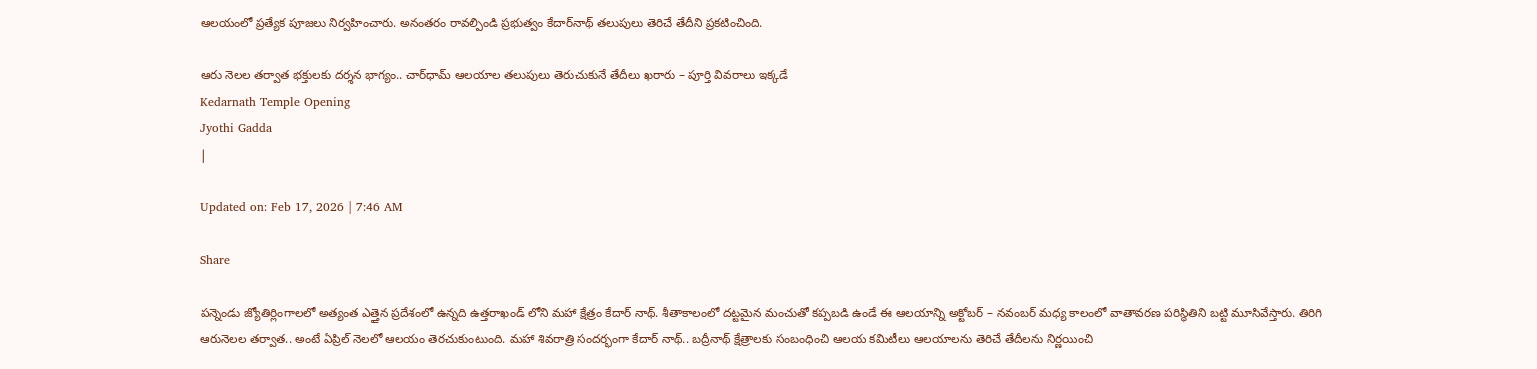ఆలయంలో ప్రత్యేక పూజలు నిర్వహించారు. అనంతరం రావల్పిండి ప్రభుత్వం కేదార్‌నాథ్ తలుపులు తెరిచే తేదీని ప్రకటించింది.

ఆరు నెలల తర్వాత భక్తులకు దర్శన భాగ్యం.. చార్‌ధామ్ ఆలయాల తలుపులు తెరుచుకునే తేదీలు ఖరారు – పూర్తి వివరాలు ఇక్కడే
Kedarnath Temple Opening
Jyothi Gadda
|

Updated on: Feb 17, 2026 | 7:46 AM

Share

పన్నెండు జ్యోతిర్లింగాలలో అత్యంత ఎత్తైన ప్రదేశంలో ఉన్నది ఉత్తరాఖండ్ లోని మహా క్షేత్రం కేదార్ నాథ్. శీతాకాలంలో దట్టమైన మంచుతో కప్పబడి ఉండే ఈ ఆలయాన్ని అక్టోబర్ – నవంబర్ మధ్య కాలంలో వాతావరణ పరిస్థితిని బట్టి మూసివేస్తారు. తిరిగి ఆరునెలల తర్వాత.. అంటే ఏప్రిల్ నెలలో ఆలయం తెరచుకుంటుంది. మహా శివరాత్రి సందర్భంగా కేదార్ నాథ్.. బద్రీనాథ్ క్షేత్రాలకు సంబంధించి ఆలయ కమిటీలు ఆలయాలను తెరిచే తేదీలను నిర్ణయించి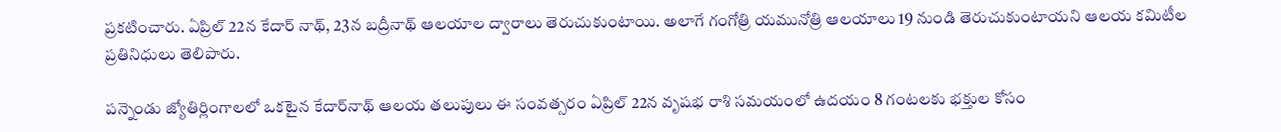ప్రకటించారు. ఏప్రిల్ 22న కేదార్ నాథ్, 23న బద్రీనాథ్ ఆలయాల ద్వారాలు తెరుచుకుంటాయి. అలాగే గంగోత్రి యమునోత్రి ఆలయాలు 19 నుండి తెరుచుకుంటాయని ఆలయ కమిటీల ప్రతినిధులు తెలిపారు.

పన్నెండు జ్యోతిర్లింగాలలో ఒకటైన కేదార్‌నాథ్ ఆలయ తలుపులు ఈ సంవత్సరం ఏప్రిల్ 22న వృషభ రాశి సమయంలో ఉదయం 8 గంటలకు భక్తుల కోసం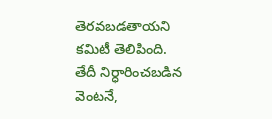తెరవబడతాయని కమిటీ తెలిపింది. తేదీ నిర్ధారించబడిన వెంటనే,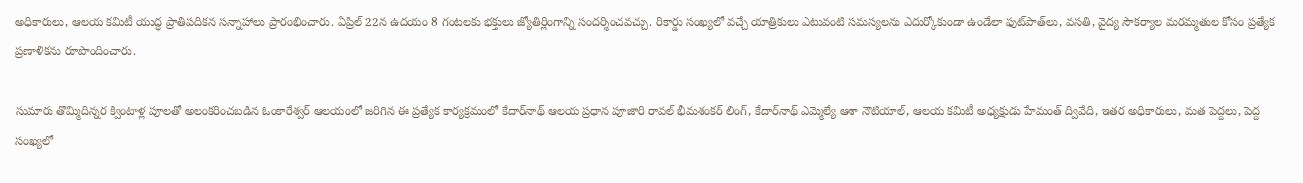అధికారులు, ఆలయ కమిటీ యుద్ధ ప్రాతిపదికన సన్నాహాలు ప్రారంభించారు. ఏప్రిల్ 22న ఉదయం 8 గంటలకు భక్తులు జ్యోతిర్లింగాన్ని సందర్శించవచ్చు. రికార్డు సంఖ్యలో వచ్చే యాత్రికులు ఎటువంటి సమస్యలను ఎదుర్కోకుండా ఉండేలా ఫుట్‌పాత్‌లు, వసతి, వైద్య సౌకర్యాల మరమ్మతుల కోసం ప్రత్యేక ప్రణాళికను రూపొందించారు.

సుమారు తొమ్మిదిన్నర క్వింటాళ్ల పూలతో అలంకరించబడిన ఓంకారేశ్వర్ ఆలయంలో జరిగిన ఈ ప్రత్యేక కార్యక్రమంలో కేదార్‌నాథ్ ఆలయ ప్రధాన పూజారి రావల్ భీమశంకర్ లింగ్, కేదార్‌నాథ్ ఎమ్మెల్యే ఆశా నౌటియాల్, ఆలయ కమిటీ అధ్యక్షుడు హేమంత్ ద్వివేది, ఇతర అధికారులు, మత పెద్దలు, పెద్ద సంఖ్యలో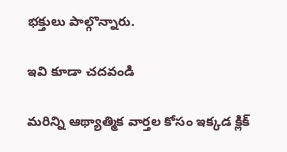భక్తులు పాల్గొన్నారు.

ఇవి కూడా చదవండి

మరిన్ని ఆథ్యాత్మిక వార్తల కోసం ఇక్కడ క్లిక్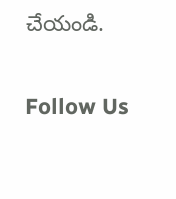చేయండి.

Follow Us